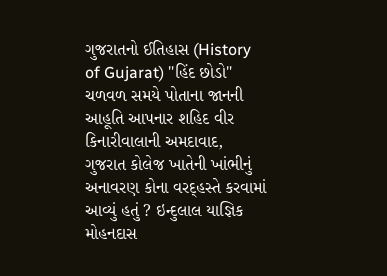ગુજરાતનો ઈતિહાસ (History of Gujarat) "હિંદ છોડો" ચળવળ સમયે પોતાના જાનની આહૂતિ આપનાર શહિદ વીર કિનારીવાલાની અમદાવાદ, ગુજરાત કોલેજ ખાતેની ખાંભીનું અનાવરણ કોના વરદ્હસ્તે કરવામાં આવ્યું હતું ? ઇન્દુલાલ યાજ્ઞિક મોહનદાસ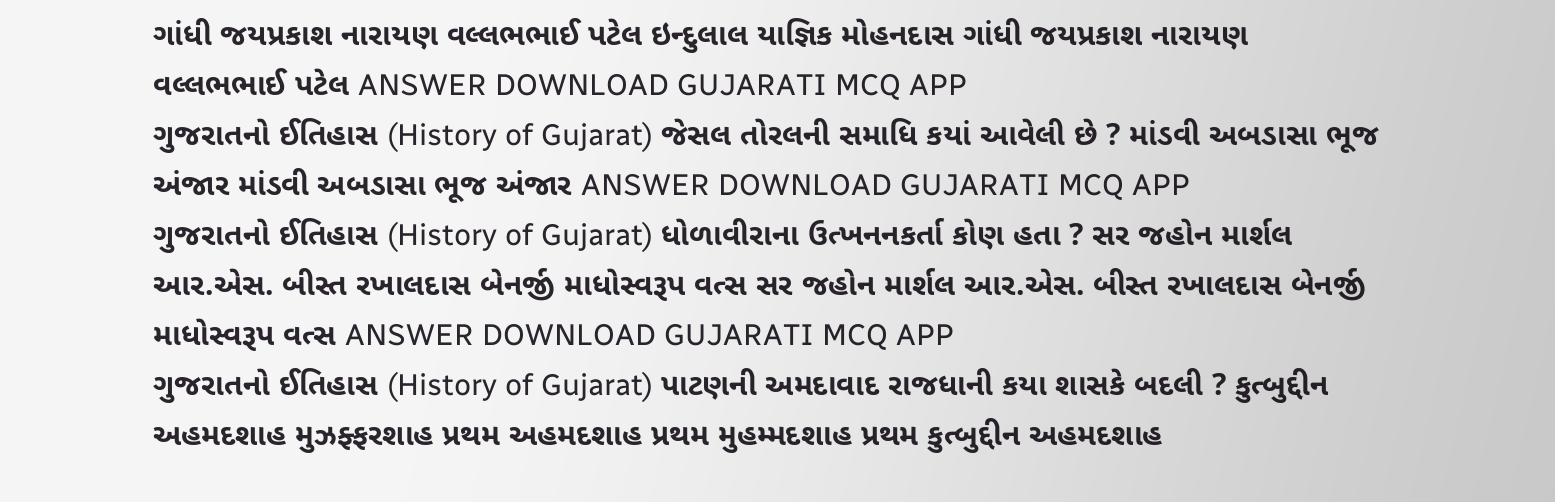ગાંધી જયપ્રકાશ નારાયણ વલ્લભભાઈ પટેલ ઇન્દુલાલ યાજ્ઞિક મોહનદાસ ગાંધી જયપ્રકાશ નારાયણ વલ્લભભાઈ પટેલ ANSWER DOWNLOAD GUJARATI MCQ APP
ગુજરાતનો ઈતિહાસ (History of Gujarat) જેસલ તોરલની સમાધિ કયાં આવેલી છે ? માંડવી અબડાસા ભૂજ અંજાર માંડવી અબડાસા ભૂજ અંજાર ANSWER DOWNLOAD GUJARATI MCQ APP
ગુજરાતનો ઈતિહાસ (History of Gujarat) ધોળાવીરાના ઉત્ખનનકર્તા કોણ હતા ? સર જહોન માર્શલ આર.એસ. બીસ્ત રખાલદાસ બેનર્જી માધોસ્વરૂપ વત્સ સર જહોન માર્શલ આર.એસ. બીસ્ત રખાલદાસ બેનર્જી માધોસ્વરૂપ વત્સ ANSWER DOWNLOAD GUJARATI MCQ APP
ગુજરાતનો ઈતિહાસ (History of Gujarat) પાટણની અમદાવાદ રાજધાની કયા શાસકે બદલી ? કુત્બુદ્દીન અહમદશાહ મુઝફ્ફરશાહ પ્રથમ અહમદશાહ પ્રથમ મુહમ્મદશાહ પ્રથમ કુત્બુદ્દીન અહમદશાહ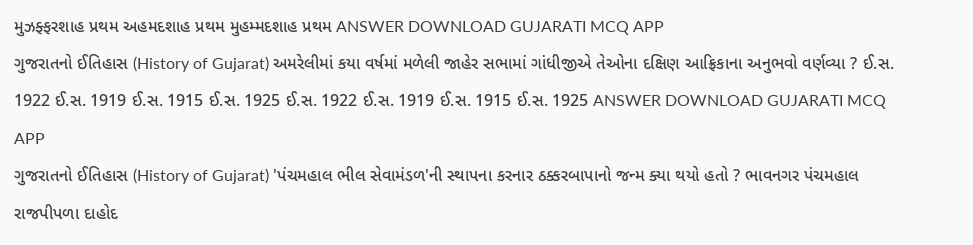મુઝફ્ફરશાહ પ્રથમ અહમદશાહ પ્રથમ મુહમ્મદશાહ પ્રથમ ANSWER DOWNLOAD GUJARATI MCQ APP
ગુજરાતનો ઈતિહાસ (History of Gujarat) અમરેલીમાં કયા વર્ષમાં મળેલી જાહેર સભામાં ગાંધીજીએ તેઓના દક્ષિણ આફ્રિકાના અનુભવો વર્ણવ્યા ? ઈ.સ. 1922 ઈ.સ. 1919 ઈ.સ. 1915 ઈ.સ. 1925 ઈ.સ. 1922 ઈ.સ. 1919 ઈ.સ. 1915 ઈ.સ. 1925 ANSWER DOWNLOAD GUJARATI MCQ APP
ગુજરાતનો ઈતિહાસ (History of Gujarat) 'પંચમહાલ ભીલ સેવામંડળ'ની સ્થાપના કરનાર ઠક્કરબાપાનો જન્મ ક્યા થયો હતો ? ભાવનગર પંચમહાલ રાજપીપળા દાહોદ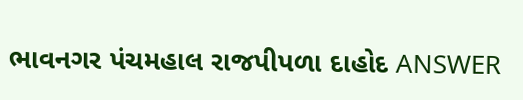ભાવનગર પંચમહાલ રાજપીપળા દાહોદ ANSWER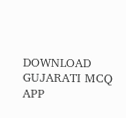DOWNLOAD GUJARATI MCQ APP